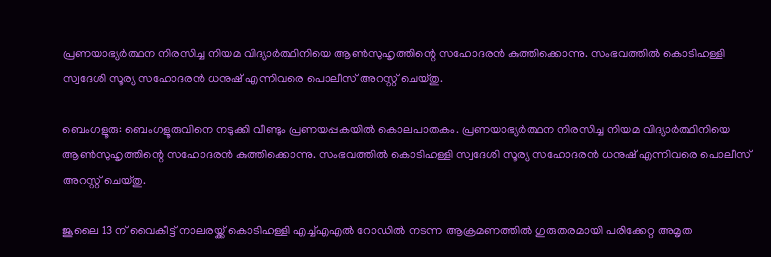പ്രണയാഭ്യർത്ഥന നിരസിച്ച നിയമ വിദ്യാർത്ഥിനിയെ ആൺസുഹൃത്തിന്റെ സഹോദരൻ കുത്തിക്കൊന്നു. സംഭവത്തിൽ കൊടിഹള്ളി സ്വദേശി സൂര്യ സഹോദരൻ ധനുഷ് എന്നിവരെ പൊലീസ് അറസ്റ്റ് ചെയ്തു.

ബെംഗളൂരു: ബെംഗളൂരുവിനെ നടുക്കി വീണ്ടും പ്രണയപ്പകയിൽ കൊലപാതകം. പ്രണയാഭ്യർത്ഥന നിരസിച്ച നിയമ വിദ്യാർത്ഥിനിയെ ആൺസുഹൃത്തിന്റെ സഹോദരൻ കുത്തിക്കൊന്നു. സംഭവത്തിൽ കൊടിഹള്ളി സ്വദേശി സൂര്യ സഹോദരൻ ധനുഷ് എന്നിവരെ പൊലീസ് അറസ്റ്റ് ചെയ്തു.

ജൂലൈ 13 ന് വൈകീട്ട് നാലരയ്ക്ക് കൊടിഹള്ളി എച്ച്എഎല്‍ റോഡിൽ നടന്ന ആക്രമണത്തിൽ ഗുരുതരമായി പരിക്കേറ്റ അമൃത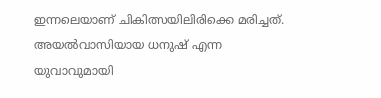ഇന്നലെയാണ് ചികിത്സയിലിരിക്കെ മരിച്ചത്. അയൽവാസിയായ ധനുഷ് എന്ന യുവാവുമായി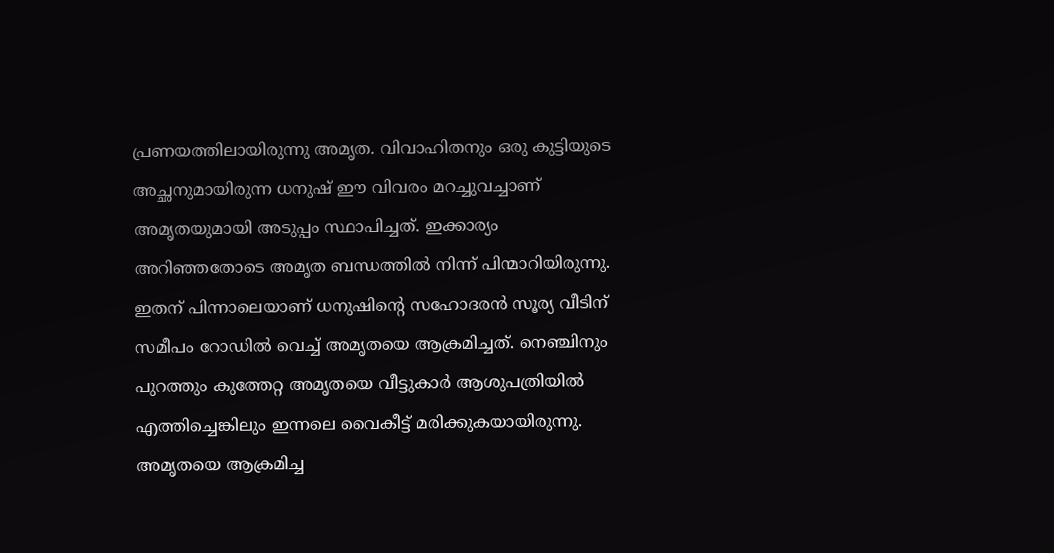പ്രണയത്തിലായിരുന്നു അമൃത. വിവാഹിതനും ഒരു കുട്ടിയുടെ അച്ഛനുമായിരുന്ന ധനുഷ് ഈ വിവരം മറച്ചുവച്ചാണ് അമൃതയുമായി അടുപ്പം സ്ഥാപിച്ചത്. ഇക്കാര്യം അറിഞ്ഞതോടെ അമൃത ബന്ധത്തിൽ നിന്ന് പിന്മാറിയിരുന്നു. ഇതന് പിന്നാലെയാണ് ധനുഷിന്റെ സഹോദരൻ സൂര്യ വീടിന് സമീപം റോഡിൽ വെച്ച് അമൃതയെ ആക്രമിച്ചത്. നെഞ്ചിനും പുറത്തും കുത്തേറ്റ അമൃതയെ വീട്ടുകാർ ആശുപത്രിയിൽ എത്തിച്ചെങ്കിലും ഇന്നലെ വൈകീട്ട് മരിക്കുകയായിരുന്നു. അമൃതയെ ആക്രമിച്ച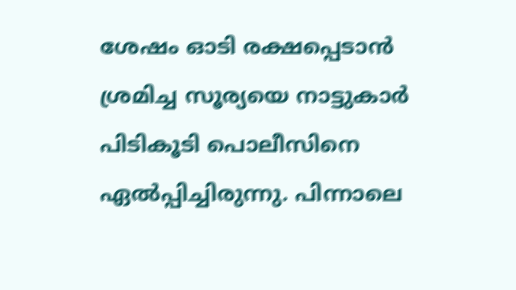ശേഷം ഓടി രക്ഷപ്പെടാൻ ശ്രമിച്ച സൂര്യയെ നാട്ടുകാർ പിടികൂടി പൊലീസിനെ ഏൽപ്പിച്ചിരുന്നു. പിന്നാലെ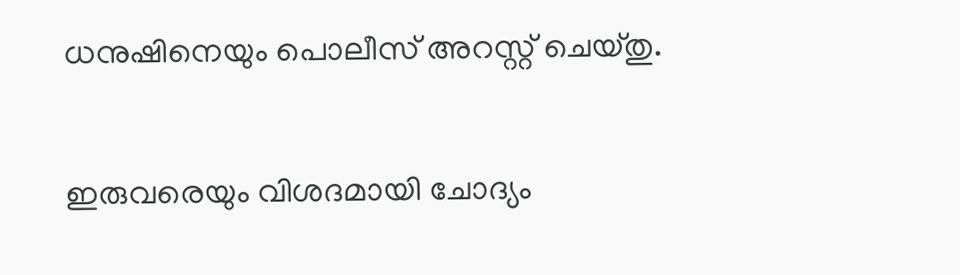ധനുഷിനെയും പൊലീസ് അറസ്റ്റ് ചെയ്തു.

ഇരുവരെയും വിശദമായി ചോദ്യം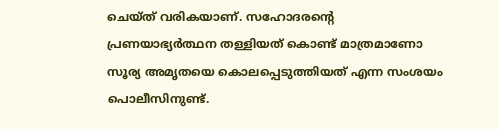ചെയ്ത് വരികയാണ്. സഹോദരന്റെ പ്രണയാഭ്യർത്ഥന തള്ളിയത് കൊണ്ട് മാത്രമാണോ സൂര്യ അമൃതയെ കൊലപ്പെടുത്തിയത് എന്ന സംശയം പൊലീസിനുണ്ട്.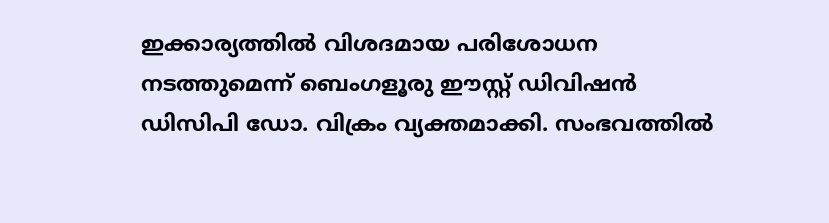ഇക്കാര്യത്തിൽ വിശദമായ പരിശോധന നടത്തുമെന്ന് ബെംഗളൂരു ഈസ്റ്റ് ഡിവിഷൻ ഡിസിപി ഡോ. വിക്രം വ്യക്തമാക്കി. സംഭവത്തിൽ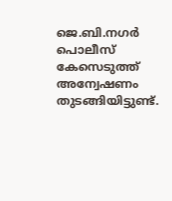ജെ.ബി.നഗർ പൊലീസ് കേസെടുത്ത് അന്വേഷണം തുടങ്ങിയിട്ടുണ്ട്.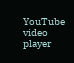YouTube video player